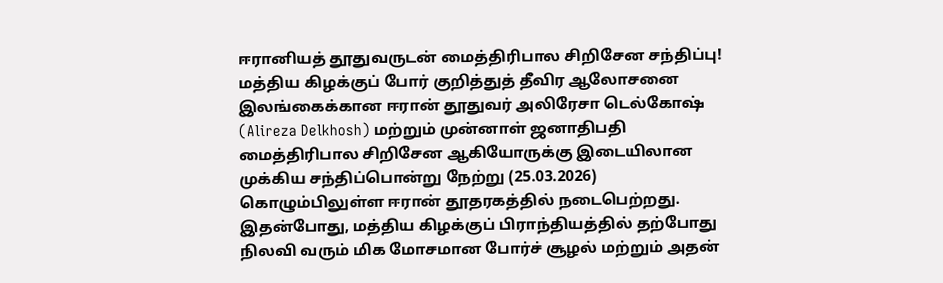ஈரானியத் தூதுவருடன் மைத்திரிபால சிறிசேன சந்திப்பு! மத்திய கிழக்குப் போர் குறித்துத் தீவிர ஆலோசனை
இலங்கைக்கான ஈரான் தூதுவர் அலிரேசா டெல்கோஷ் (Alireza Delkhosh) மற்றும் முன்னாள் ஜனாதிபதி மைத்திரிபால சிறிசேன ஆகியோருக்கு இடையிலான முக்கிய சந்திப்பொன்று நேற்று (25.03.2026) கொழும்பிலுள்ள ஈரான் தூதரகத்தில் நடைபெற்றது.
இதன்போது, மத்திய கிழக்குப் பிராந்தியத்தில் தற்போது நிலவி வரும் மிக மோசமான போர்ச் சூழல் மற்றும் அதன்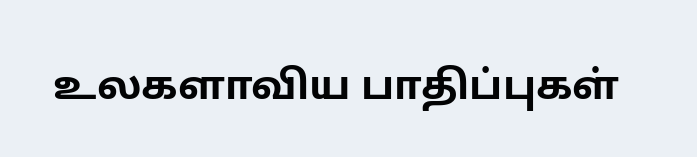உலகளாவிய பாதிப்புகள்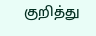குறித்து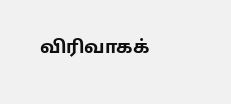விரிவாகக்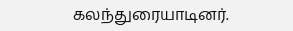கலந்துரையாடினர்.